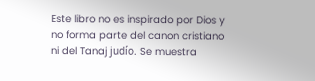Este libro no es inspirado por Dios y no forma parte del canon cristiano ni del Tanaj judío. Se muestra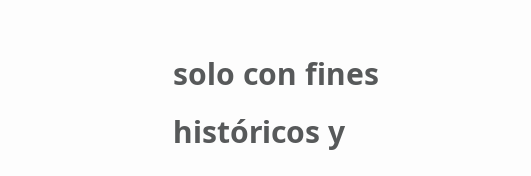solo con fines históricos y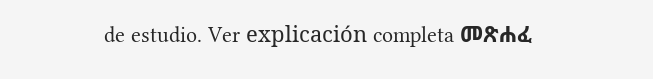de estudio. Ver explicación completa መጽሐፈ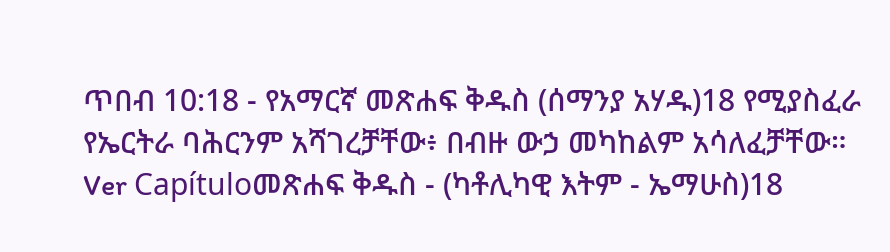ጥበብ 10:18 - የአማርኛ መጽሐፍ ቅዱስ (ሰማንያ አሃዱ)18 የሚያስፈራ የኤርትራ ባሕርንም አሻገረቻቸው፥ በብዙ ውኃ መካከልም አሳለፈቻቸው። Ver Capítuloመጽሐፍ ቅዱስ - (ካቶሊካዊ እትም - ኤማሁስ)18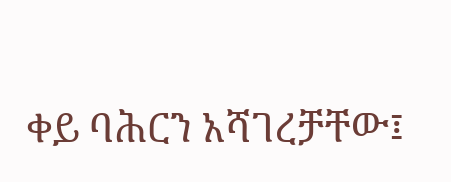ቀይ ባሕርን አሻገረቻቸው፤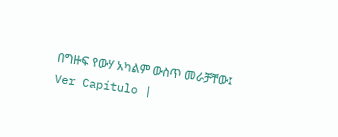በግዙፍ የውሃ አካልም ውስጥ መራቻቸው፤ Ver Capítulo |